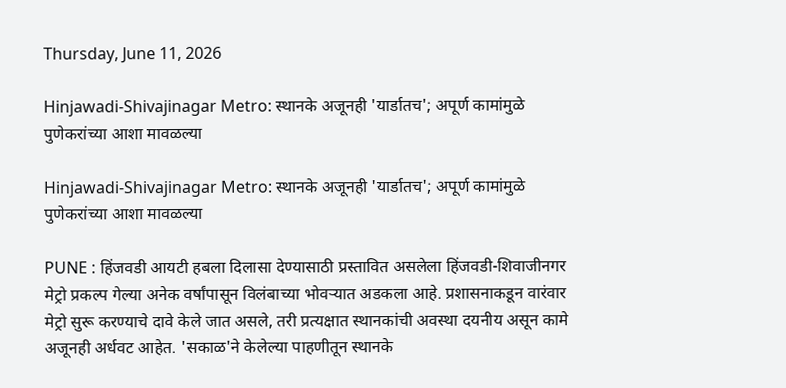Thursday, June 11, 2026

Hinjawadi-Shivajinagar Metro: स्थानके अजूनही 'यार्डातच'; अपूर्ण कामांमुळे पुणेकरांच्या आशा मावळल्या

Hinjawadi-Shivajinagar Metro: स्थानके अजूनही 'यार्डातच'; अपूर्ण कामांमुळे पुणेकरांच्या आशा मावळल्या

PUNE : हिंजवडी आयटी हबला दिलासा देण्यासाठी प्रस्तावित असलेला हिंजवडी-शिवाजीनगर मेट्रो प्रकल्प गेल्या अनेक वर्षांपासून विलंबाच्या भोवऱ्यात अडकला आहे. प्रशासनाकडून वारंवार मेट्रो सुरू करण्याचे दावे केले जात असले, तरी प्रत्यक्षात स्थानकांची अवस्था दयनीय असून कामे अजूनही अर्धवट आहेत. 'सकाळ'ने केलेल्या पाहणीतून स्थानके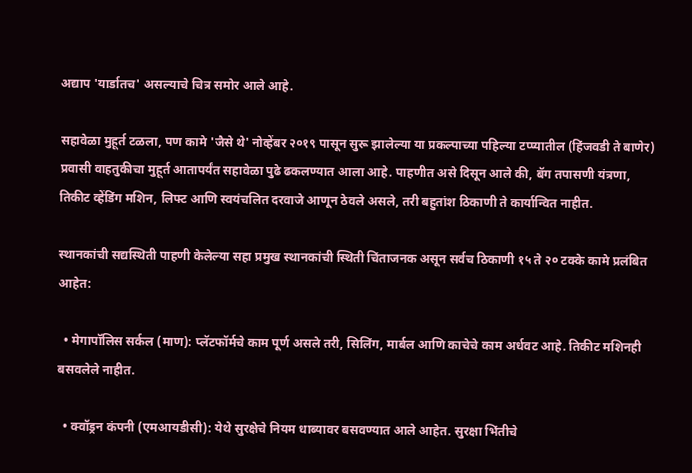अद्याप 'यार्डातच' असल्याचे चित्र समोर आले आहे.

सहावेळा मुहूर्त टळला, पण कामे 'जैसे थे' नोव्हेंबर २०१९ पासून सुरू झालेल्या या प्रकल्पाच्या पहिल्या टप्प्यातील (हिंजवडी ते बाणेर) प्रवासी वाहतुकीचा मुहूर्त आतापर्यंत सहावेळा पुढे ढकलण्यात आला आहे. पाहणीत असे दिसून आले की, बॅग तपासणी यंत्रणा, तिकीट व्हेंडिंग मशिन, लिफ्ट आणि स्वयंचलित दरवाजे आणून ठेवले असले, तरी बहुतांश ठिकाणी ते कार्यान्वित नाहीत.

स्थानकांची सद्यस्थिती पाहणी केलेल्या सहा प्रमुख स्थानकांची स्थिती चिंताजनक असून सर्वच ठिकाणी १५ ते २० टक्के कामे प्रलंबित आहेत:

  • मेगापॉलिस सर्कल (माण): प्लॅटफॉर्मचे काम पूर्ण असले तरी, सिलिंग, मार्बल आणि काचेचे काम अर्धवट आहे. तिकीट मशिनही बसवलेले नाहीत.

  • क्वॉड्रन कंपनी (एमआयडीसी): येथे सुरक्षेचे नियम धाब्यावर बसवण्यात आले आहेत. सुरक्षा भिंतीचे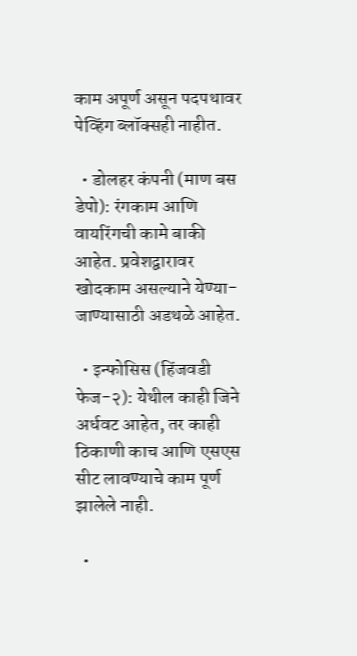काम अपूर्ण असून पदपथावर पेव्हिंग ब्लॉक्सही नाहीत.

  • डोलहर कंपनी (माण बस डेपो): रंगकाम आणि वायरिंगची कामे बाकी आहेत. प्रवेशद्वारावर खोदकाम असल्याने येण्या-जाण्यासाठी अडथळे आहेत.

  • इन्फोसिस (हिंजवडी फेज-२): येथील काही जिने अर्धवट आहेत, तर काही ठिकाणी काच आणि एसएस सीट लावण्याचे काम पूर्ण झालेले नाही.

  •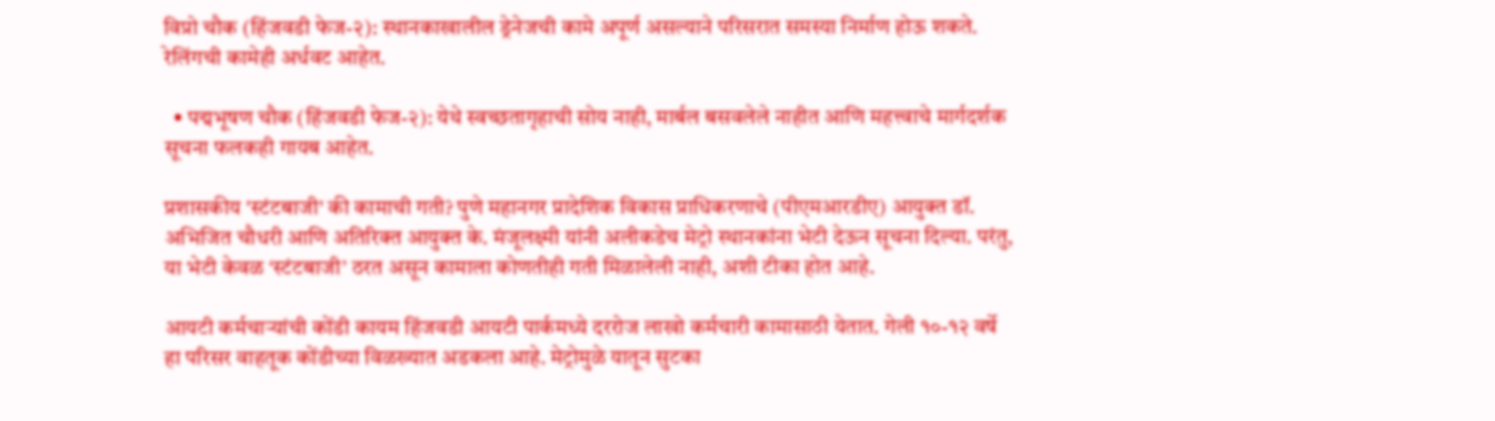विप्रो चौक (हिंजवडी फेज-२): स्थानकाखालील ड्रेनेजची कामे अपूर्ण असल्याने परिसरात समस्या निर्माण होऊ शकते. रेलिंगची कामेही अर्धवट आहेत.

  • पद्मभूषण चौक (हिंजवडी फेज-२): येथे स्वच्छतागृहाची सोय नाही, मार्बल बसवलेले नाहीत आणि महत्त्वाचे मार्गदर्शक सूचना फलकही गायब आहेत.

प्रशासकीय 'स्टंटबाजी' की कामाची गती? पुणे महानगर प्रादेशिक विकास प्राधिकरणाचे (पीएमआरडीए) आयुक्त डॉ. अभिजित चौधरी आणि अतिरिक्त आयुक्त के. मंजूलक्ष्मी यांनी अलीकडेच मेट्रो स्थानकांना भेटी देऊन सूचना दिल्या. परंतु, या भेटी केवळ ‘स्टंटबाजी’ ठरत असून कामाला कोणतीही गती मिळालेली नाही, अशी टीका होत आहे.

आयटी कर्मचाऱ्यांची कोंडी कायम हिंजवडी आयटी पार्कमध्ये दररोज लाखो कर्मचारी कामासाठी येतात. गेली १०-१२ वर्षे हा परिसर वाहतूक कोंडीच्या विळख्यात अडकला आहे. मेट्रोमुळे यातून सुटका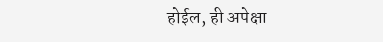होईल, ही अपेक्षा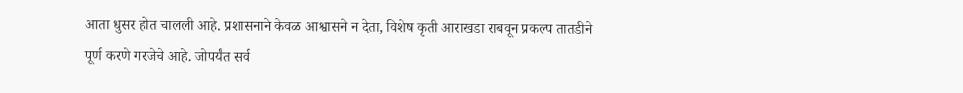आता धुसर होत चालली आहे. प्रशासनाने केवळ आश्वासने न देता, विशेष कृती आराखडा राबवून प्रकल्प तातडीने पूर्ण करणे गरजेचे आहे. जोपर्यंत सर्व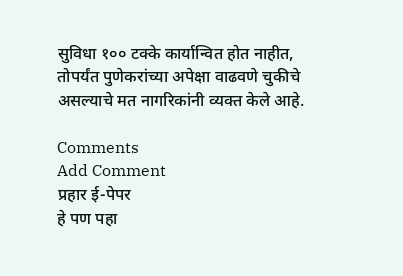सुविधा १०० टक्के कार्यान्वित होत नाहीत, तोपर्यंत पुणेकरांच्या अपेक्षा वाढवणे चुकीचे असल्याचे मत नागरिकांनी व्यक्त केले आहे.

Comments
Add Comment
प्रहार ई-पेपर
हे पण पहा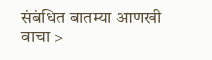संबंधित बातम्या आणखी वाचा >